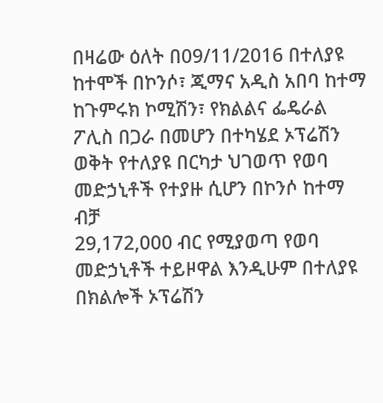በዛሬው ዕለት በ09/11/2016 በተለያዩ ከተሞች በኮንሶ፣ ጂማና አዲስ አበባ ከተማ ከጉምሩክ ኮሚሽን፣ የክልልና ፌዴራል ፖሊስ በጋራ በመሆን በተካሄደ ኦፕሬሽን ወቅት የተለያዩ በርካታ ህገወጥ የወባ መድኃኒቶች የተያዙ ሲሆን በኮንሶ ከተማ ብቻ
29,172,000 ብር የሚያወጣ የወባ መድኃኒቶች ተይዞዋል እንዲሁም በተለያዩ በክልሎች ኦፕሬሽን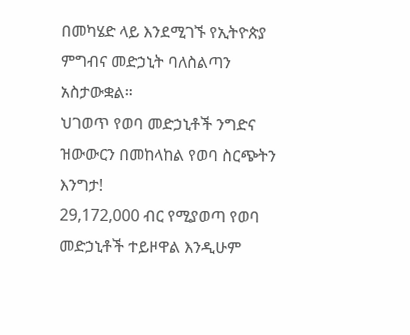በመካሄድ ላይ እንደሚገኙ የኢትዮጵያ ምግብና መድኃኒት ባለስልጣን አስታውቋል።
ህገወጥ የወባ መድኃኒቶች ንግድና ዝውውርን በመከላከል የወባ ስርጭትን እንግታ!
29,172,000 ብር የሚያወጣ የወባ መድኃኒቶች ተይዞዋል እንዲሁም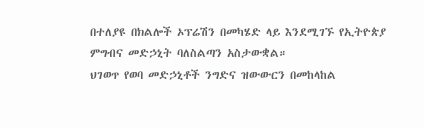በተለያዩ በክልሎች ኦፕሬሽን በመካሄድ ላይ እንደሚገኙ የኢትዮጵያ ምግብና መድኃኒት ባለስልጣን አስታውቋል።
ህገወጥ የወባ መድኃኒቶች ንግድና ዝውውርን በመከላከል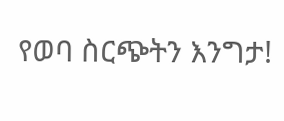የወባ ስርጭትን እንግታ!